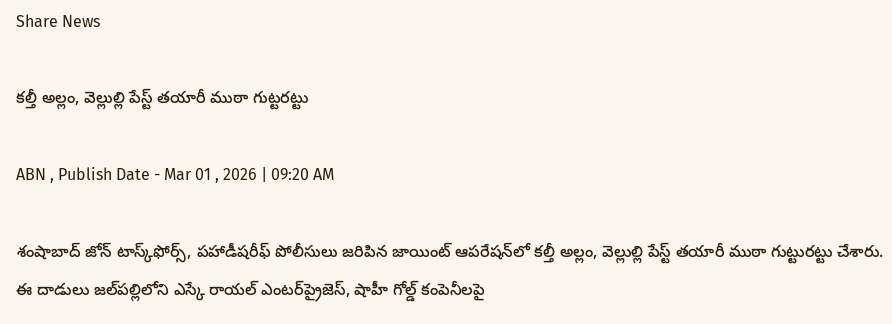Share News

కల్తీ అల్లం, వెల్లుల్లి పేస్ట్ తయారీ ముఠా గుట్టరట్టు

ABN , Publish Date - Mar 01 , 2026 | 09:20 AM

శంషాబాద్ జోన్ టాస్క్‌ఫోర్స్, పహాడీషరీఫ్ పోలీసులు జరిపిన జాయింట్ ఆపరేషన్‌లో కల్తీ అల్లం, వెల్లుల్లి పేస్ట్ తయారీ ముఠా గుట్టురట్టు చేశారు. ఈ దాడులు జల్‌పల్లిలోని ఎస్కే రాయల్ ఎంటర్‌ప్రైజెస్, షాహీ గోల్డ్ కంపెనీలపై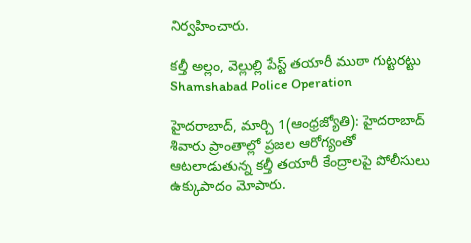నిర్వహించారు.

కల్తీ అల్లం, వెల్లుల్లి పేస్ట్ తయారీ ముఠా గుట్టరట్టు
Shamshabad Police Operation

హైదరాబాద్, మార్చి 1(ఆంధ్రజ్యోతి): హైదరాబాద్ శివారు ప్రాంతాల్లో ప్రజల ఆరోగ్యంతో ఆటలాడుతున్న కల్తీ తయారీ కేంద్రాలపై పోలీసులు ఉక్కుపాదం మోపారు.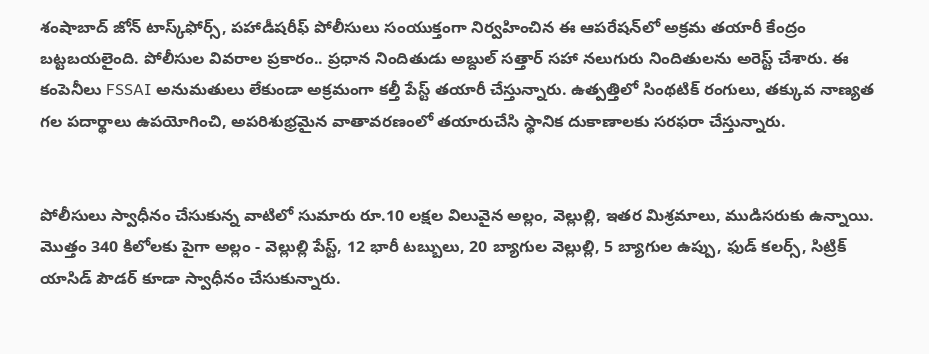శంషాబాద్ జోన్ టాస్క్‌ఫోర్స్, పహాడీషరీఫ్ పోలీసులు సంయుక్తంగా నిర్వహించిన ఈ ఆపరేషన్‌లో అక్రమ తయారీ కేంద్రం బట్టబయలైంది. పోలీసుల వివరాల ప్రకారం.. ప్రధాన నిందితుడు అబ్దుల్ సత్తార్ సహా నలుగురు నిందితులను అరెస్ట్ చేశారు. ఈ కంపెనీలు FSSAI అనుమతులు లేకుండా అక్రమంగా కల్తీ పేస్ట్ తయారీ చేస్తున్నారు. ఉత్పత్తిలో సింథటిక్ రంగులు, తక్కువ నాణ్యత గల పదార్థాలు ఉపయోగించి, అపరిశుభ్రమైన వాతావరణంలో తయారుచేసి స్థానిక దుకాణాలకు సరఫరా చేస్తున్నారు.


పోలీసులు స్వాధీనం చేసుకున్న వాటిలో సుమారు రూ.10 లక్షల విలువైన అల్లం, వెల్లుల్లి, ఇతర మిశ్రమాలు, ముడిసరుకు ఉన్నాయి. మొత్తం 340 కిలోలకు పైగా అల్లం - వెల్లుల్లి పేస్ట్, 12 భారీ టబ్బులు, 20 బ్యాగుల వెల్లుల్లి, 5 బ్యాగుల ఉప్పు, ఫుడ్ కలర్స్, సిట్రిక్ యాసిడ్ పౌడర్ కూడా స్వాధీనం చేసుకున్నారు.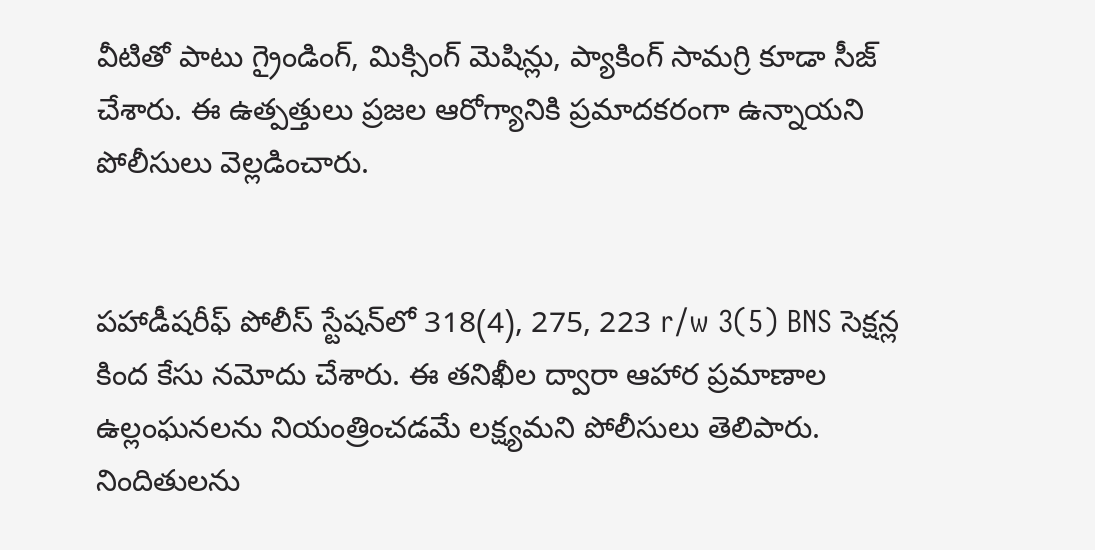వీటితో పాటు గ్రైండింగ్, మిక్సింగ్ మెషిన్లు, ప్యాకింగ్ సామగ్రి కూడా సీజ్ చేశారు. ఈ ఉత్పత్తులు ప్రజల ఆరోగ్యానికి ప్రమాదకరంగా ఉన్నాయని పోలీసులు వెల్లడించారు.


పహాడీషరీఫ్ పోలీస్ స్టేషన్‌లో 318(4), 275, 223 r/w 3(5) BNS సెక్షన్ల కింద కేసు నమోదు చేశారు. ఈ తనిఖీల ద్వారా ఆహార ప్రమాణాల ఉల్లంఘనలను నియంత్రించడమే లక్ష్యమని పోలీసులు తెలిపారు. నిందితులను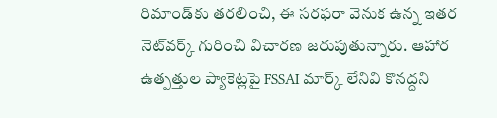రిమాండ్‌కు తరలించి, ఈ సరఫరా వెనుక ఉన్న ఇతర నెట్‌వర్క్ గురించి విచారణ జరుపుతున్నారు. ఆహార ఉత్పత్తుల ప్యాకెట్లపై FSSAI మార్క్ లేనివి కొనద్దని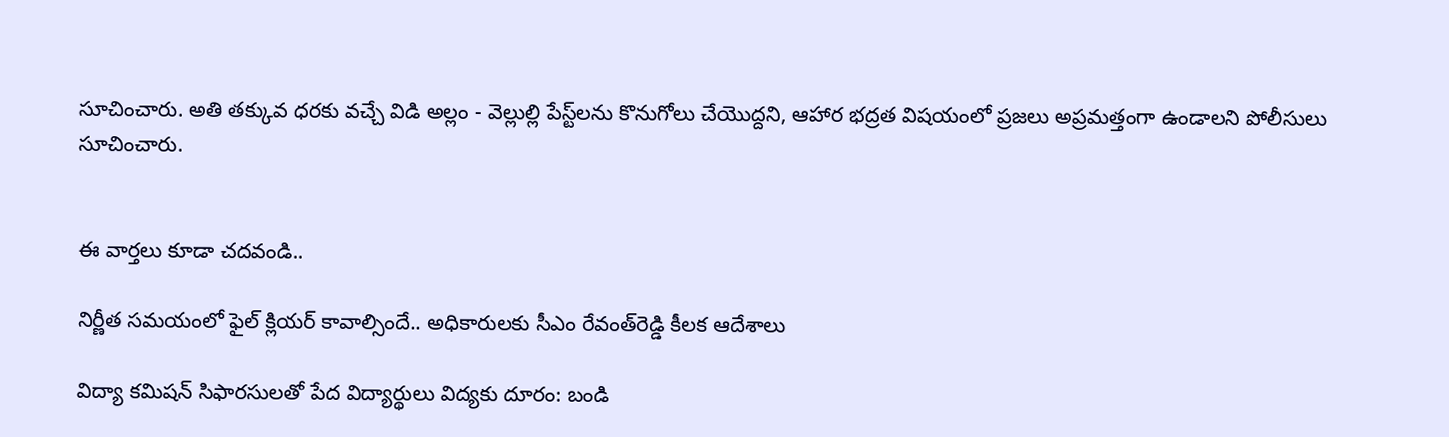సూచించారు. అతి తక్కువ ధరకు వచ్చే విడి అల్లం - వెల్లుల్లి పేస్ట్‌లను కొనుగోలు చేయొద్దని, ఆహార భద్రత విషయంలో ప్రజలు అప్రమత్తంగా ఉండాలని పోలీసులు సూచించారు.


ఈ వార్తలు కూడా చదవండి..

నిర్ణీత సమయంలో ఫైల్ క్లియర్ కావాల్సిందే.. అధికారులకు సీఎం రేవంత్‌రెడ్డి కీలక ఆదేశాలు

విద్యా కమిషన్ సిఫారసులతో పేద విద్యార్థులు విద్యకు దూరం: బండి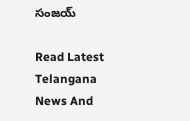సంజయ్

Read Latest Telangana News And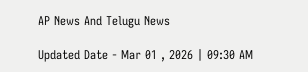AP News And Telugu News

Updated Date - Mar 01 , 2026 | 09:30 AM